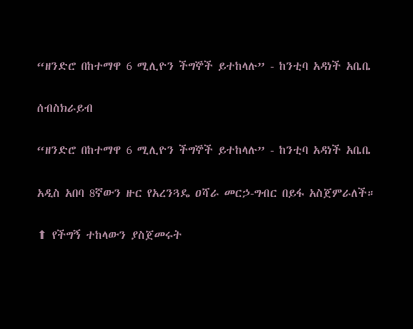“ዘንድሮ በከተማዋ 6 ሚሊዮን ችግኞች ይተከላሉ” - ከንቲባ አዳነች አቤቤ

ሰብስክራይብ

“ዘንድሮ በከተማዋ 6 ሚሊዮን ችግኞች ይተከላሉ” - ከንቲባ አዳነች አቤቤ

አዲስ አበባ 8ኛውን ዙር የአረንጓዴ ዐሻራ መርኃ-ግብር በይፋ አስጀምራለች።

⬆ የችግኝ ተከላውን ያስጀመሩት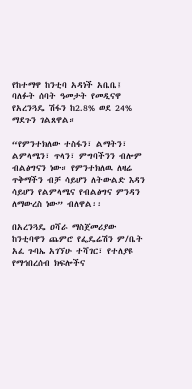የከተማዋ ከንቲባ አዳነች አቤቤ፤ ባለፉት ሰባት ዓመታት የመዲናዋ የአረንጓዴ ሽፋን ከ2.8% ወደ 24% ማደጉን ገልጸዋል።

“የምንተክለው ተስፋን፣ ልማትን፣ ልምላሜን፣ ጥላን፣ ምግባችንን ብሎም ብልፅግናን ነው። የምንተክለዉ ለዛሬ ጥቅማችን ብቻ ሳይሆን ለትውልድ እዳን ሳይሆን የልምላሜና የብልፅግና ምንዳን ለማውረስ ነው” ብለዋል፡፡

በአረንጓዴ ዐሻራ ማስጀመሪያው ከንቲባዋን ጨምሮ የፌዴሬሽን ም/ቤት አፈ ጉባኤ አገኘሁ ተሻገር፣ የተለያዩ የማኅበረሰብ ክፍሎችና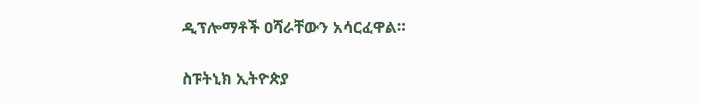ዲፕሎማቶች ዐሻራቸውን አሳርፈዋል።

ስፑትኒክ ኢትዮጵያ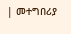| መተግበሪያ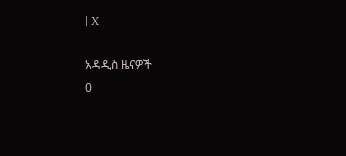| X

አዳዲስ ዜናዎች
0